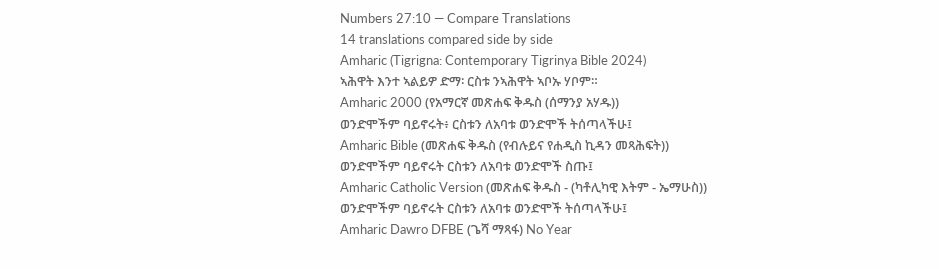Numbers 27:10 — Compare Translations
14 translations compared side by side
Amharic (Tigrigna: Contemporary Tigrinya Bible 2024)
ኣሕዋት እንተ ኣልይዎ ድማ፡ ርስቱ ንኣሕዋት ኣቦኡ ሃቦም።
Amharic 2000 (የአማርኛ መጽሐፍ ቅዱስ (ሰማንያ አሃዱ))
ወንድሞችም ባይኖሩት፥ ርስቱን ለአባቱ ወንድሞች ትሰጣላችሁ፤
Amharic Bible (መጽሐፍ ቅዱስ (የብሉይና የሐዲስ ኪዳን መጻሕፍት))
ወንድሞችም ባይኖሩት ርስቱን ለአባቱ ወንድሞች ስጡ፤
Amharic Catholic Version (መጽሐፍ ቅዱስ - (ካቶሊካዊ እትም - ኤማሁስ))
ወንድሞችም ባይኖሩት ርስቱን ለአባቱ ወንድሞች ትሰጣላችሁ፤
Amharic Dawro DFBE (ጌሻ ማጻፋ) No Year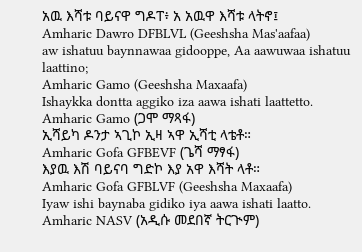አዉ እሻቱ ባይናዋ ግዶፐ፥ አ አዉዋ እሻቱ ላትኖ፤
Amharic Dawro DFBLVL (Geeshsha Mas'aafaa)
aw ishatuu baynnawaa gidooppe, Aa aawuwaa ishatuu laattino;
Amharic Gamo (Geeshsha Maxaafa)
Ishaykka dontta aggiko iza aawa ishati laattetto.
Amharic Gamo (ጋሞ ማጻፋ)
ኢሻይካ ዶንታ ኣጊኮ ኢዛ ኣዋ ኢሻቲ ላቴቶ።
Amharic Gofa GFBEVF (ጌሻ ማፃፋ)
እያዉ እሽ ባይናባ ግድኮ እያ አዋ እሻት ላቶ።
Amharic Gofa GFBLVF (Geeshsha Maxaafa)
Iyaw ishi baynaba gidiko iya aawa ishati laatto.
Amharic NASV (አዲሱ መደበኛ ትርጒም)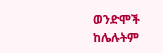ወንድሞች ከሌሉትም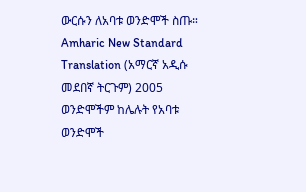ውርሱን ለአባቱ ወንድሞች ስጡ።
Amharic New Standard Translation (አማርኛ አዲሱ መደበኛ ትርጉም) 2005
ወንድሞችም ከሌሉት የአባቱ ወንድሞች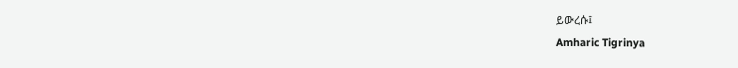ይውረሱ፤
Amharic Tigrinya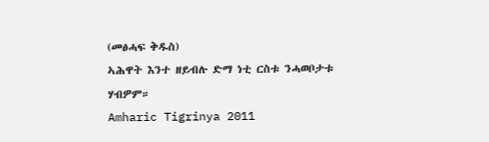(መፅሓፍ ቅዱስ)
ኣሕዋት እንተ ዘይብሉ ድማ ነቲ ርስቱ ንሓወቦታቱ ሃብዎም።
Amharic Tigrinya 2011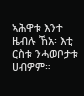ኣሕዋቱ እንተ ዜብሉ ኸአ፡ እቲ ርስቱ ንሓወቦታቱ ሀብዎም።